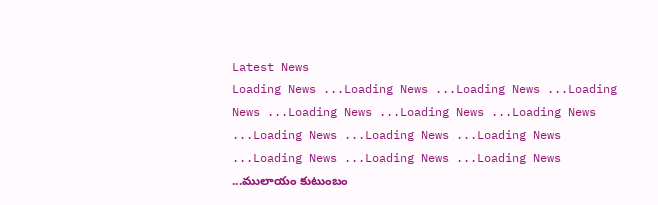Latest News
Loading News ...Loading News ...Loading News ...Loading News ...Loading News ...Loading News ...Loading News ...Loading News ...Loading News ...Loading News ...Loading News ...Loading News ...Loading News ...ములాయం కుటుంబం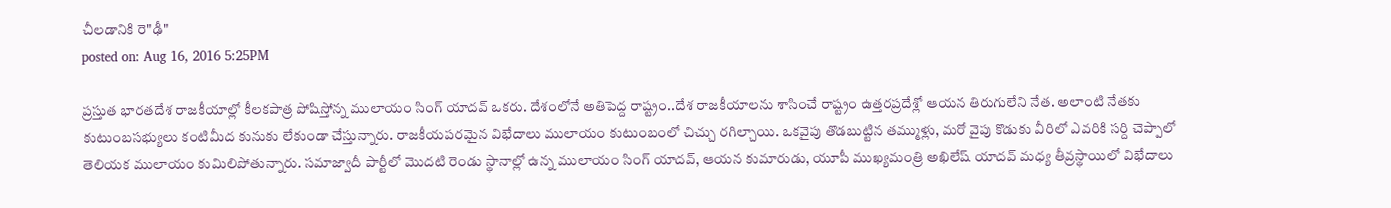చీలడానికి రె"ఢీ"
posted on: Aug 16, 2016 5:25PM

ప్రస్తుత భారతదేశ రాజకీయాల్లో కీలకపాత్ర పోషిస్తోన్న ములాయం సింగ్ యాదవ్ ఒకరు. దేశంలోనే అతిపెద్ద రాష్ట్రం..దేశ రాజకీయాలను శాసించే రాష్ట్రం ఉత్తరప్రదేశ్లో ఆయన తిరుగులేని నేత. అలాంటి నేతకు కుటుంబసభ్యులు కంటిమీద కునుకు లేకుండా చేస్తున్నారు. రాజకీయపరమైన విభేదాలు ములాయం కుటుంబంలో చిచ్చు రగిల్చాయి. ఒకవైపు తొడబుట్టిన తమ్ముళ్లు, మరో వైపు కొడుకు వీరిలో ఎవరికి సర్ది చెప్పాలో తెలియక ములాయం కుమిలిపోతున్నారు. సమాజ్వాదీ పార్టీలో మొదటి రెండు స్థానాల్లో ఉన్న ములాయం సింగ్ యాదవ్, ఆయన కుమారుడు, యూపీ ముఖ్యమంత్రి అఖిలేష్ యాదవ్ మధ్య తీవ్రస్థాయిలో విభేదాలు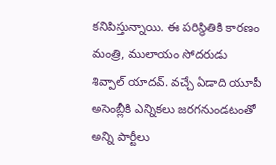కనిపిస్తున్నాయి. ఈ పరిస్థితికి కారణం మంత్రి, ములాయం సోదరుడు శివ్పాల్ యాదవ్. వచ్చే ఏడాది యూపీ అసెంబ్లీకి ఎన్నికలు జరగనుండటంతో అన్ని పార్టీలు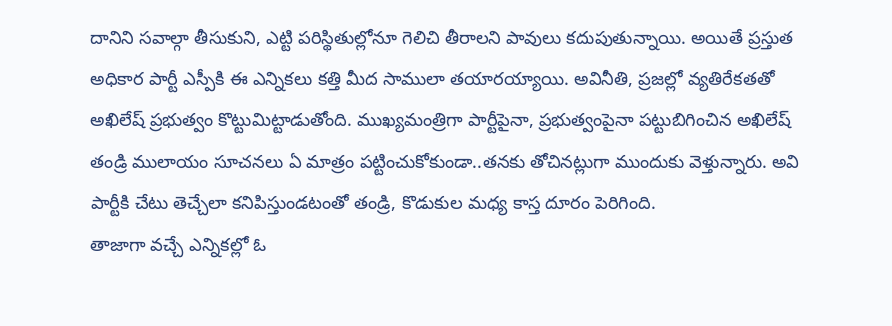దానిని సవాల్గా తీసుకుని, ఎట్టి పరిస్థితుల్లోనూ గెలిచి తీరాలని పావులు కదుపుతున్నాయి. అయితే ప్రస్తుత అధికార పార్టీ ఎస్పీకి ఈ ఎన్నికలు కత్తి మీద సాములా తయారయ్యాయి. అవినీతి, ప్రజల్లో వ్యతిరేకతతో అఖిలేష్ ప్రభుత్వం కొట్టుమిట్టాడుతోంది. ముఖ్యమంత్రిగా పార్టీపైనా, ప్రభుత్వంపైనా పట్టుబిగించిన అఖిలేష్ తండ్రి ములాయం సూచనలు ఏ మాత్రం పట్టించుకోకుండా..తనకు తోచినట్లుగా ముందుకు వెళ్తున్నారు. అవి పార్టీకి చేటు తెచ్చేలా కనిపిస్తుండటంతో తండ్రి, కొడుకుల మధ్య కాస్త దూరం పెరిగింది.
తాజాగా వచ్చే ఎన్నికల్లో ఓ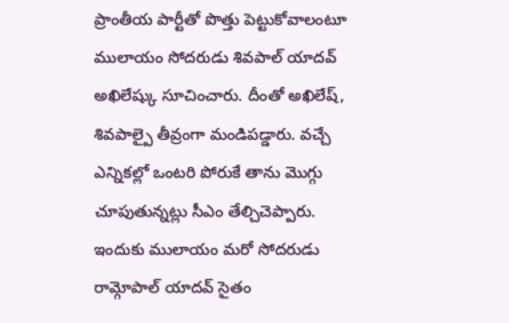ప్రాంతీయ పార్టీతో పొత్తు పెట్టుకోవాలంటూ ములాయం సోదరుడు శివపాల్ యాదవ్ అఖిలేష్కు సూచించారు. దీంతో అఖిలేష్, శివపాల్పై తీవ్రంగా మండిపడ్డారు. వచ్చే ఎన్నికల్లో ఒంటరి పోరుకే తాను మొగ్గు చూపుతున్నట్లు సీఎం తేల్చిచెప్పారు. ఇందుకు ములాయం మరో సోదరుడు రామ్గోపాల్ యాదవ్ సైతం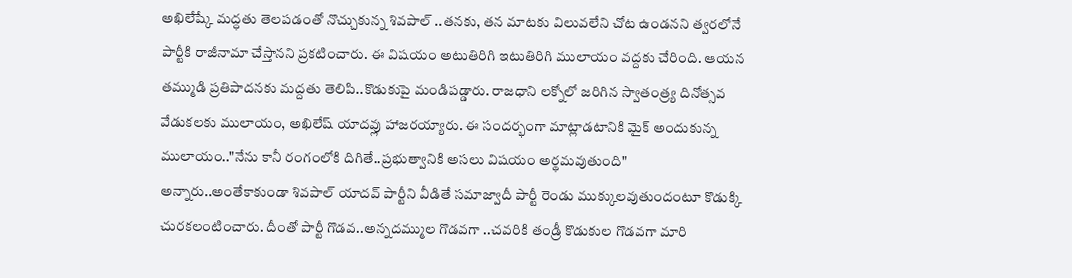అఖిలేష్కే మద్ధతు తెలపడంతో నొచ్చుకున్న శివపాల్ ..తనకు, తన మాటకు విలువలేని చోట ఉండనని త్వరలోనే పార్టీకి రాజీనామా చేస్తానని ప్రకటించారు. ఈ విషయం అటుతిరిగి ఇటుతిరిగి ములాయం వద్దకు చేరింది. ఆయన తమ్ముడి ప్రతిపాదనకు మద్దతు తెలిపి..కొడుకుపై మండిపడ్డారు. రాజధాని లక్నోలో జరిగిన స్వాతంత్ర్య దినోత్సవ వేడుకలకు ములాయం, అఖిలేష్ యాదవ్లు హాజరయ్యారు. ఈ సందర్భంగా మాట్లాడటానికి మైక్ అందుకున్న ములాయం.."నేను కానీ రంగంలోకి దిగితే..ప్రభుత్వానికి అసలు విషయం అర్థమవుతుంది" అన్నారు..అంతేకాకుండా శివపాల్ యాదవ్ పార్టీని వీడితే సమాజ్వాదీ పార్టీ రెండు ముక్కులవుతుందంటూ కొడుక్కి చురకలంటించారు. దీంతో పార్టీ గొడవ..అన్నదమ్ముల గొడవగా ..చవరికి తండ్రీ కొడుకుల గొడవగా మారి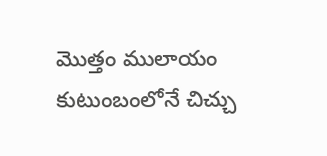మొత్తం ములాయం కుటుంబంలోనే చిచ్చు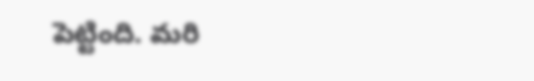పెట్టింది. మరి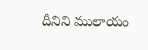దీనిని ములాయం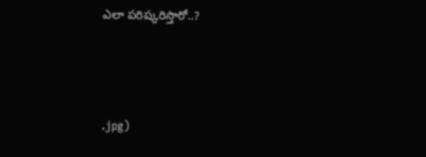ఎలా పరిష్కరిస్తారో..?



.jpg)